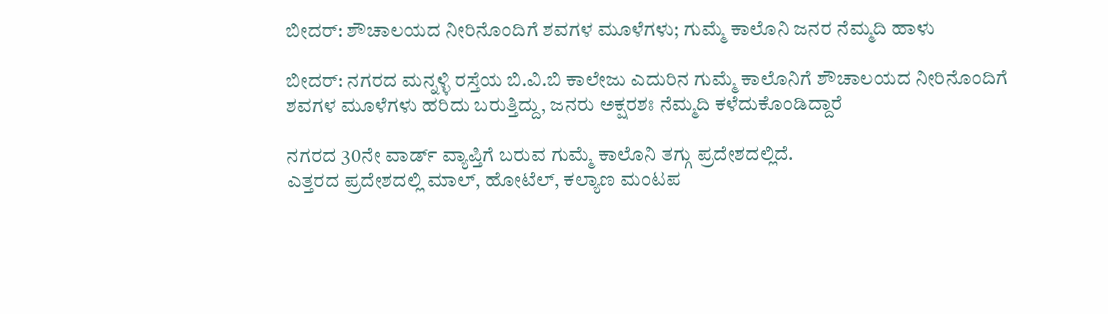ಬೀದರ್: ಶೌಚಾಲಯದ ನೀರಿನೊಂದಿಗೆ ಶವಗಳ ಮೂಳೆಗಳು; ಗುಮ್ಮೆ ಕಾಲೊನಿ ಜನರ ನೆಮ್ಮದಿ ಹಾಳು

ಬೀದರ್: ನಗರದ ಮನ್ನಳ್ಳಿ ರಸ್ತೆಯ ಬಿ.ವಿ.ಬಿ ಕಾಲೇಜು ಎದುರಿನ ಗುಮ್ಮೆ ಕಾಲೊನಿಗೆ ಶೌಚಾಲಯದ ನೀರಿನೊಂದಿಗೆ ಶವಗಳ ಮೂಳೆಗಳು ಹರಿದು ಬರುತ್ತಿದ್ದು, ಜನರು ಅಕ್ಷರಶಃ ನೆಮ್ಮದಿ ಕಳೆದುಕೊಂಡಿದ್ದಾರೆ

ನಗರದ 30ನೇ ವಾರ್ಡ್ ವ್ಯಾಪ್ತಿಗೆ ಬರುವ ಗುಮ್ಮೆ ಕಾಲೊನಿ ತಗ್ಗು ಪ್ರದೇಶದಲ್ಲಿದೆ.
ಎತ್ತರದ ಪ್ರದೇಶದಲ್ಲಿ ಮಾಲ್, ಹೋಟೆಲ್, ಕಲ್ಯಾಣ ಮಂಟಪ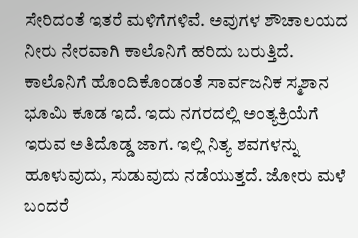ಸೇರಿದಂತೆ ಇತರೆ ಮಳಿಗೆಗಳಿವೆ. ಅವುಗಳ ಶೌಚಾಲಯದ ನೀರು ನೇರವಾಗಿ ಕಾಲೊನಿಗೆ ಹರಿದು ಬರುತ್ತಿದೆ.
ಕಾಲೊನಿಗೆ ಹೊಂದಿಕೊಂಡಂತೆ ಸಾರ್ವಜನಿಕ ಸ್ಮಶಾನ ಭೂಮಿ ಕೂಡ ಇದೆ. ಇದು ನಗರದಲ್ಲಿ ಅಂತ್ಯಕ್ರಿಯೆಗೆ ಇರುವ ಅತಿದೊಡ್ಡ ಜಾಗ. ಇಲ್ಲಿ ನಿತ್ಯ ಶವಗಳನ್ನು ಹೂಳುವುದು, ಸುಡುವುದು ನಡೆಯುತ್ತದೆ. ಜೋರು ಮಳೆ ಬಂದರೆ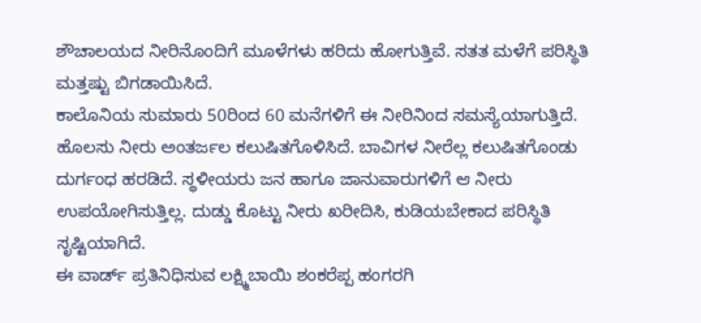ಶೌಚಾಲಯದ ನೀರಿನೊಂದಿಗೆ ಮೂಳೆಗಳು ಹರಿದು ಹೋಗುತ್ತಿವೆ. ಸತತ ಮಳೆಗೆ ಪರಿಸ್ಥಿತಿ ಮತ್ತಷ್ಟು ಬಿಗಡಾಯಿಸಿದೆ.
ಕಾಲೊನಿಯ ಸುಮಾರು 50ರಿಂದ 60 ಮನೆಗಳಿಗೆ ಈ ನೀರಿನಿಂದ ಸಮಸ್ಯೆಯಾಗುತ್ತಿದೆ. ಹೊಲಸು ನೀರು ಅಂತರ್ಜಲ ಕಲುಷಿತಗೊಳಿಸಿದೆ. ಬಾವಿಗಳ ನೀರೆಲ್ಲ ಕಲುಷಿತಗೊಂಡು ದುರ್ಗಂಧ ಹರಡಿದೆ. ಸ್ಥಳೀಯರು ಜನ ಹಾಗೂ ಜಾನುವಾರುಗಳಿಗೆ ಆ ನೀರು ಉಪಯೋಗಿಸುತ್ತಿಲ್ಲ. ದುಡ್ಡು ಕೊಟ್ಟು ನೀರು ಖರೀದಿಸಿ, ಕುಡಿಯಬೇಕಾದ ಪರಿಸ್ಥಿತಿ ಸೃಷ್ಟಿಯಾಗಿದೆ.
ಈ ವಾರ್ಡ್ ಪ್ರತಿನಿಧಿಸುವ ಲಕ್ಷ್ಮಿಬಾಯಿ ಶಂಕರೆಪ್ಪ ಹಂಗರಗಿ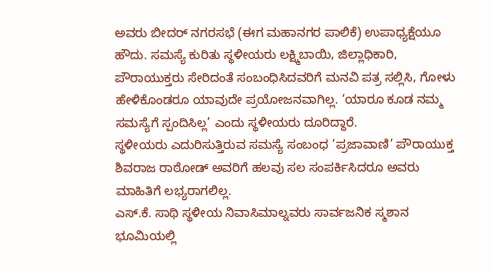ಅವರು ಬೀದರ್ ನಗರಸಭೆ (ಈಗ ಮಹಾನಗರ ಪಾಲಿಕೆ) ಉಪಾಧ್ಯಕ್ಷೆಯೂ ಹೌದು. ಸಮಸ್ಯೆ ಕುರಿತು ಸ್ಥಳೀಯರು ಲಕ್ಷ್ಮಿಬಾಯಿ, ಜಿಲ್ಲಾಧಿಕಾರಿ, ಪೌರಾಯುಕ್ತರು ಸೇರಿದಂತೆ ಸಂಬಂಧಿಸಿದವರಿಗೆ ಮನವಿ ಪತ್ರ ಸಲ್ಲಿಸಿ, ಗೋಳು ಹೇಳಿಕೊಂಡರೂ ಯಾವುದೇ ಪ್ರಯೋಜನವಾಗಿಲ್ಲ. ‘ಯಾರೂ ಕೂಡ ನಮ್ಮ ಸಮಸ್ಯೆಗೆ ಸ್ಪಂದಿಸಿಲ್ಲ’ ಎಂದು ಸ್ಥಳೀಯರು ದೂರಿದ್ದಾರೆ.
ಸ್ಥಳೀಯರು ಎದುರಿಸುತ್ತಿರುವ ಸಮಸ್ಯೆ ಸಂಬಂಧ ‘ಪ್ರಜಾವಾಣಿ’ ಪೌರಾಯುಕ್ತ ಶಿವರಾಜ ರಾಠೋಡ್ ಅವರಿಗೆ ಹಲವು ಸಲ ಸಂಪರ್ಕಿಸಿದರೂ ಅವರು ಮಾಹಿತಿಗೆ ಲಭ್ಯರಾಗಲಿಲ್ಲ.
ಎಸ್.ಕೆ. ಸಾಥಿ ಸ್ಥಳೀಯ ನಿವಾಸಿಮಾಲ್ನವರು ಸಾರ್ವಜನಿಕ ಸ್ಮಶಾನ ಭೂಮಿಯಲ್ಲಿ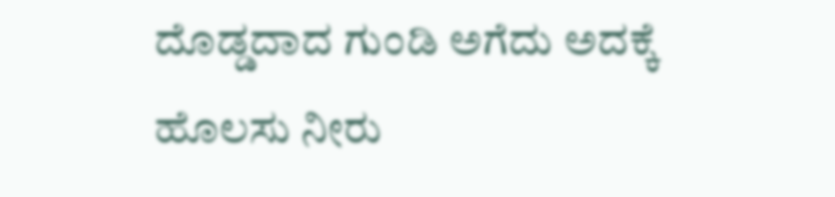ದೊಡ್ಡದಾದ ಗುಂಡಿ ಅಗೆದು ಅದಕ್ಕೆ ಹೊಲಸು ನೀರು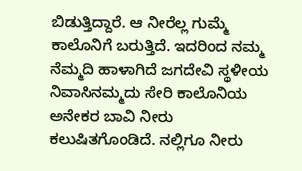ಬಿಡುತ್ತಿದ್ದಾರೆ. ಆ ನೀರೆಲ್ಲ ಗುಮ್ಮೆ ಕಾಲೊನಿಗೆ ಬರುತ್ತಿದೆ. ಇದರಿಂದ ನಮ್ಮ ನೆಮ್ಮದಿ ಹಾಳಾಗಿದೆ ಜಗದೇವಿ ಸ್ಥಳೀಯ ನಿವಾಸಿನಮ್ಮದು ಸೇರಿ ಕಾಲೊನಿಯ ಅನೇಕರ ಬಾವಿ ನೀರು ಕಲುಷಿತಗೊಂಡಿದೆ. ನಲ್ಲಿಗೂ ನೀರು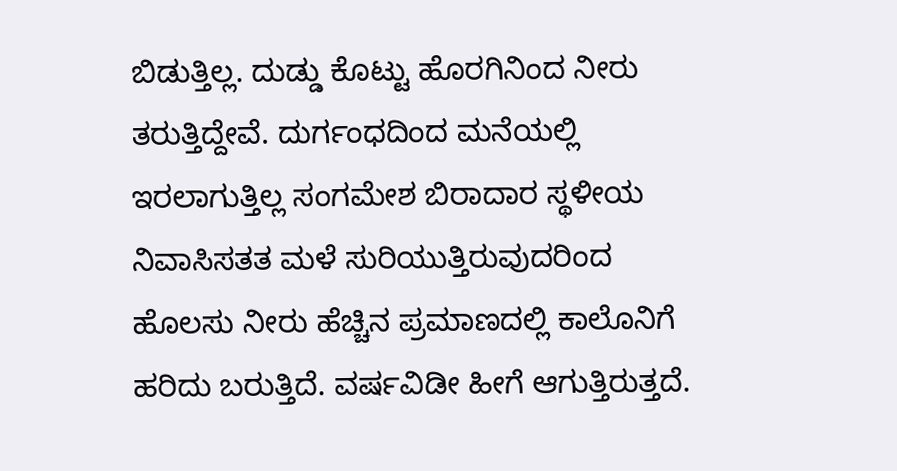ಬಿಡುತ್ತಿಲ್ಲ. ದುಡ್ಡು ಕೊಟ್ಟು ಹೊರಗಿನಿಂದ ನೀರು ತರುತ್ತಿದ್ದೇವೆ. ದುರ್ಗಂಧದಿಂದ ಮನೆಯಲ್ಲಿ ಇರಲಾಗುತ್ತಿಲ್ಲ ಸಂಗಮೇಶ ಬಿರಾದಾರ ಸ್ಥಳೀಯ ನಿವಾಸಿಸತತ ಮಳೆ ಸುರಿಯುತ್ತಿರುವುದರಿಂದ ಹೊಲಸು ನೀರು ಹೆಚ್ಚಿನ ಪ್ರಮಾಣದಲ್ಲಿ ಕಾಲೊನಿಗೆ ಹರಿದು ಬರುತ್ತಿದೆ. ವರ್ಷವಿಡೀ ಹೀಗೆ ಆಗುತ್ತಿರುತ್ತದೆ.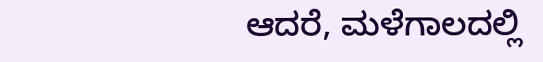ಆದರೆ, ಮಳೆಗಾಲದಲ್ಲಿ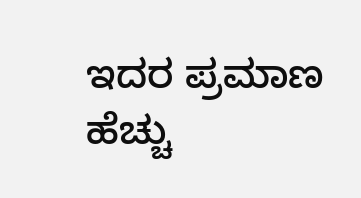ಇದರ ಪ್ರಮಾಣ ಹೆಚ್ಚು